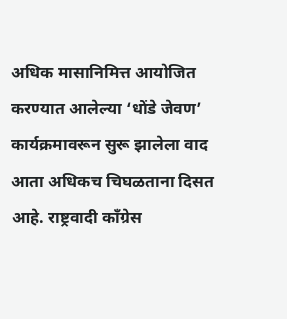अधिक मासानिमित्त आयोजित करण्यात आलेल्या ‘धोंडे जेवण’ कार्यक्रमावरून सुरू झालेला वाद आता अधिकच चिघळताना दिसत आहे. राष्ट्रवादी काँग्रेस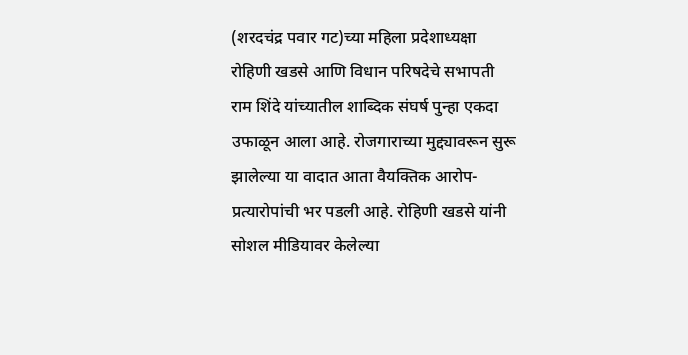(शरदचंद्र पवार गट)च्या महिला प्रदेशाध्यक्षा रोहिणी खडसे आणि विधान परिषदेचे सभापती राम शिंदे यांच्यातील शाब्दिक संघर्ष पुन्हा एकदा उफाळून आला आहे. रोजगाराच्या मुद्द्यावरून सुरू झालेल्या या वादात आता वैयक्तिक आरोप-प्रत्यारोपांची भर पडली आहे. रोहिणी खडसे यांनी सोशल मीडियावर केलेल्या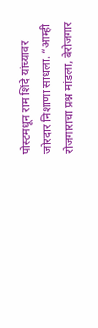पोस्टमधून राम शिंदे यांच्यावर जोरदार निशाणा साधला. “आम्ही रोजगाराचा प्रश्न मांडला, बेरोजगार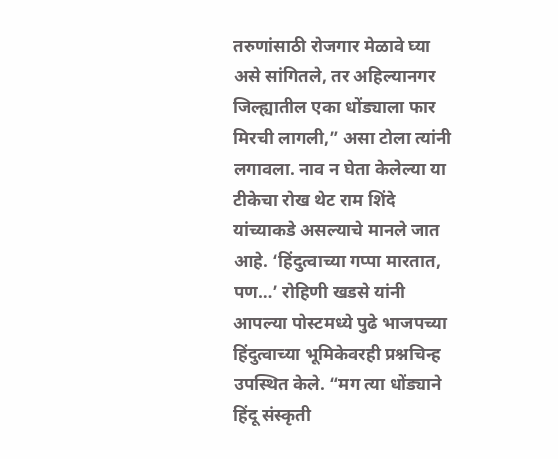तरुणांसाठी रोजगार मेळावे घ्या असे सांगितले, तर अहिल्यानगर जिल्ह्यातील एका धोंड्याला फार मिरची लागली,” असा टोला त्यांनी लगावला. नाव न घेता केलेल्या या टीकेचा रोख थेट राम शिंदे यांच्याकडे असल्याचे मानले जात आहे. ‘हिंदुत्वाच्या गप्पा मारतात, पण…’ रोहिणी खडसे यांनी आपल्या पोस्टमध्ये पुढे भाजपच्या हिंदुत्वाच्या भूमिकेवरही प्रश्नचिन्ह उपस्थित केले. “मग त्या धोंड्याने हिंदू संस्कृती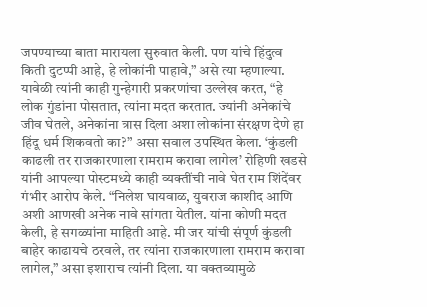जपण्याच्या बाता मारायला सुरुवात केली. पण यांचे हिंदुत्व किती दुटप्पी आहे, हे लोकांनी पाहावे,” असे त्या म्हणाल्या. यावेळी त्यांनी काही गुन्हेगारी प्रकरणांचा उल्लेख करत, “हे लोक गुंडांना पोसतात, त्यांना मदत करतात. ज्यांनी अनेकांचे जीव घेतले, अनेकांना त्रास दिला अशा लोकांना संरक्षण देणे हा हिंदू धर्म शिकवतो का?” असा सवाल उपस्थित केला. ‘कुंडली काढली तर राजकारणाला रामराम करावा लागेल’ रोहिणी खडसे यांनी आपल्या पोस्टमध्ये काही व्यक्तींची नावे घेत राम शिंदेंवर गंभीर आरोप केले. “निलेश घायवाळ, युवराज काशीद आणि अशी आणखी अनेक नावे सांगता येतील. यांना कोणी मदत केली, हे सगळ्यांना माहिती आहे. मी जर यांची संपूर्ण कुंडली बाहेर काढायचे ठरवले, तर त्यांना राजकारणाला रामराम करावा लागेल,” असा इशाराच त्यांनी दिला. या वक्तव्यामुळे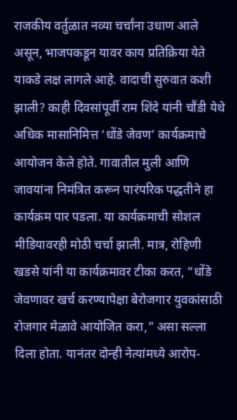राजकीय वर्तुळात नव्या चर्चांना उधाण आले असून, भाजपकडून यावर काय प्रतिक्रिया येते याकडे लक्ष लागले आहे. वादाची सुरुवात कशी झाली? काही दिवसांपूर्वी राम शिंदे यांनी चौंडी येथे अधिक मासानिमित्त ‘धोंडे जेवण’ कार्यक्रमाचे आयोजन केले होते. गावातील मुली आणि जावयांना निमंत्रित करून पारंपरिक पद्धतीने हा कार्यक्रम पार पडला. या कार्यक्रमाची सोशल मीडियावरही मोठी चर्चा झाली. मात्र, रोहिणी खडसे यांनी या कार्यक्रमावर टीका करत, “धोंडे जेवणावर खर्च करण्यापेक्षा बेरोजगार युवकांसाठी रोजगार मेळावे आयोजित करा,” असा सल्ला दिला होता. यानंतर दोन्ही नेत्यांमध्ये आरोप-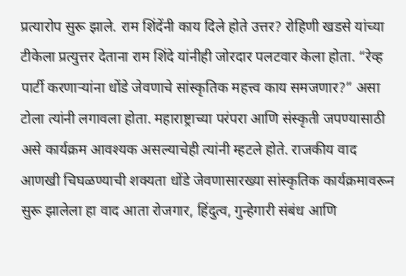प्रत्यारोप सुरू झाले. राम शिंदेंनी काय दिले होते उत्तर? रोहिणी खडसे यांच्या टीकेला प्रत्युत्तर देताना राम शिंदे यांनीही जोरदार पलटवार केला होता. “रेव्ह पार्टी करणाऱ्यांना धोंडे जेवणाचे सांस्कृतिक महत्त्व काय समजणार?” असा टोला त्यांनी लगावला होता. महाराष्ट्राच्या परंपरा आणि संस्कृती जपण्यासाठी असे कार्यक्रम आवश्यक असल्याचेही त्यांनी म्हटले होते. राजकीय वाद आणखी चिघळण्याची शक्यता धोंडे जेवणासारख्या सांस्कृतिक कार्यक्रमावरून सुरू झालेला हा वाद आता रोजगार, हिंदुत्व, गुन्हेगारी संबंध आणि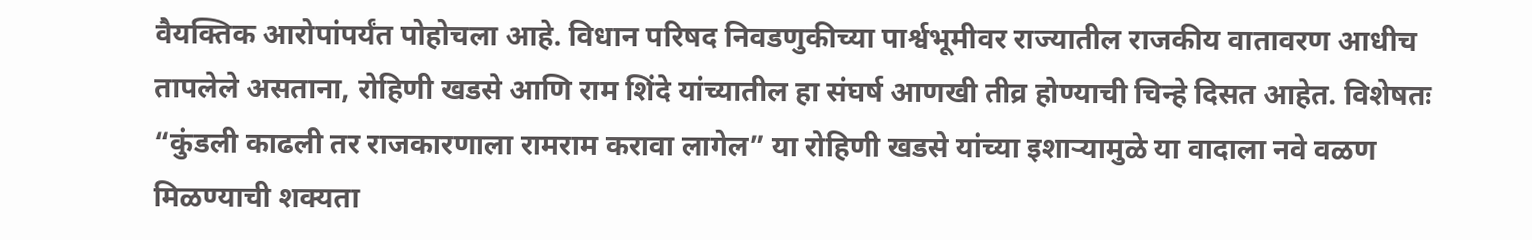वैयक्तिक आरोपांपर्यंत पोहोचला आहे. विधान परिषद निवडणुकीच्या पार्श्वभूमीवर राज्यातील राजकीय वातावरण आधीच तापलेले असताना, रोहिणी खडसे आणि राम शिंदे यांच्यातील हा संघर्ष आणखी तीव्र होण्याची चिन्हे दिसत आहेत. विशेषतः “कुंडली काढली तर राजकारणाला रामराम करावा लागेल” या रोहिणी खडसे यांच्या इशाऱ्यामुळे या वादाला नवे वळण मिळण्याची शक्यता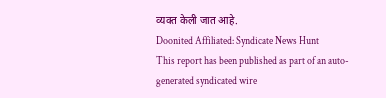व्यक्त केली जात आहे.
Doonited Affiliated: Syndicate News Hunt
This report has been published as part of an auto-generated syndicated wire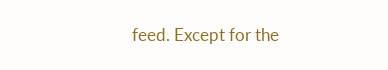feed. Except for the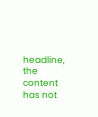headline, the content has not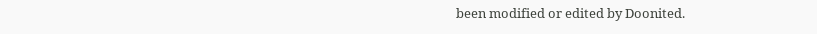been modified or edited by Doonited.